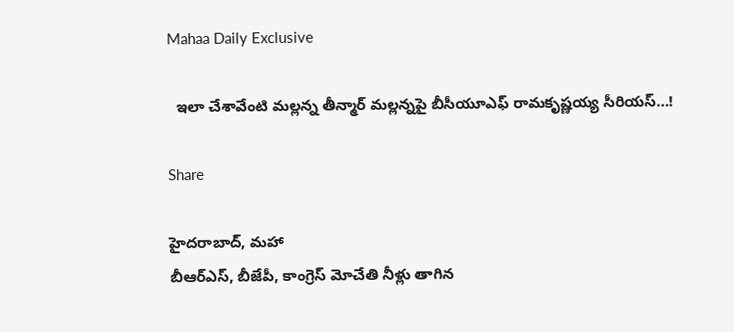Mahaa Daily Exclusive

  ఇలా చేశావేంటి మల్లన్న తీన్మార్ మల్లన్నపై బీసీయూఎఫ్ రామకృష్ణయ్య సీరియస్…!

Share

హైదరాబాద్, మహా
బీఆర్ఎస్, బీజేపీ, కాంగ్రెస్ మోచేతి నీళ్లు తాగిన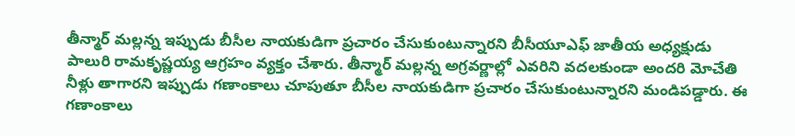తీన్మార్ మల్లన్న ఇప్పుడు బీసీల నాయకుడిగా ప్రచారం చేసుకుంటున్నారని బీసీయూఎఫ్ జాతీయ అధ్యక్షుడు పాలురి రామకృష్ణయ్య ఆగ్రహం వ్యక్తం చేశారు. తీన్మార్ మల్లన్న అగ్రవర్ణాల్లో ఎవరిని వదలకుండా అందరి మోచేతి నీళ్లు తాగారని ఇప్పుడు గణాంకాలు చూపుతూ బీసీల నాయకుడిగా ప్రచారం చేసుకుంటున్నారని మండిపడ్డారు. ఈ గణాంకాలు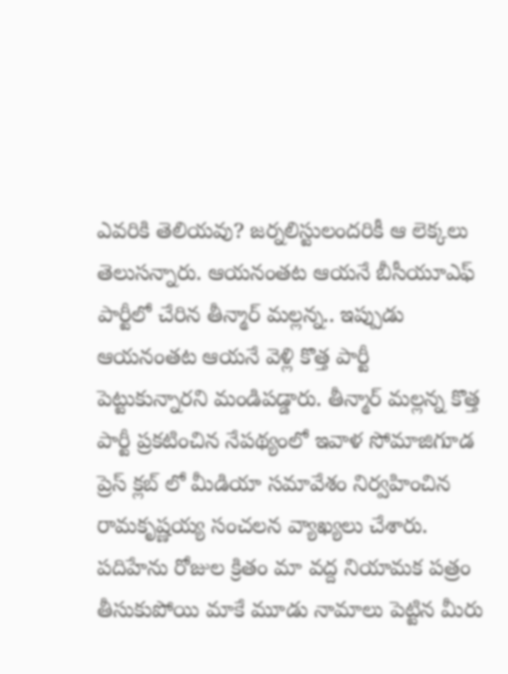ఎవరికి తెలియవు? జర్నలిస్టులందరికీ ఆ లెక్కలు తెలుసన్నారు. ఆయనంతట ఆయనే బీసీయూఎఫ్ పార్టీలో చేరిన తీన్మార్ మల్లన్న.. ఇప్పుడు ఆయనంతట ఆయనే వెళ్లి కొత్త పార్టీ పెట్టుకున్నారని మండిపడ్డారు. తీన్మార్ మల్లన్న కొత్త పార్టీ ప్రకటించిన నేపథ్యంలో ఇవాళ సోమాజిగూడ ప్రెస్ క్లబ్ లో మీడియా సమావేశం నిర్వహించిన రామకృష్ణయ్య సంచలన వ్యాఖ్యలు చేశారు. పదిహేను రోజుల క్రితం మా వద్ద నియామక పత్రం తీసుకుపోయి మాకే మూడు నామాలు పెట్టిన మీరు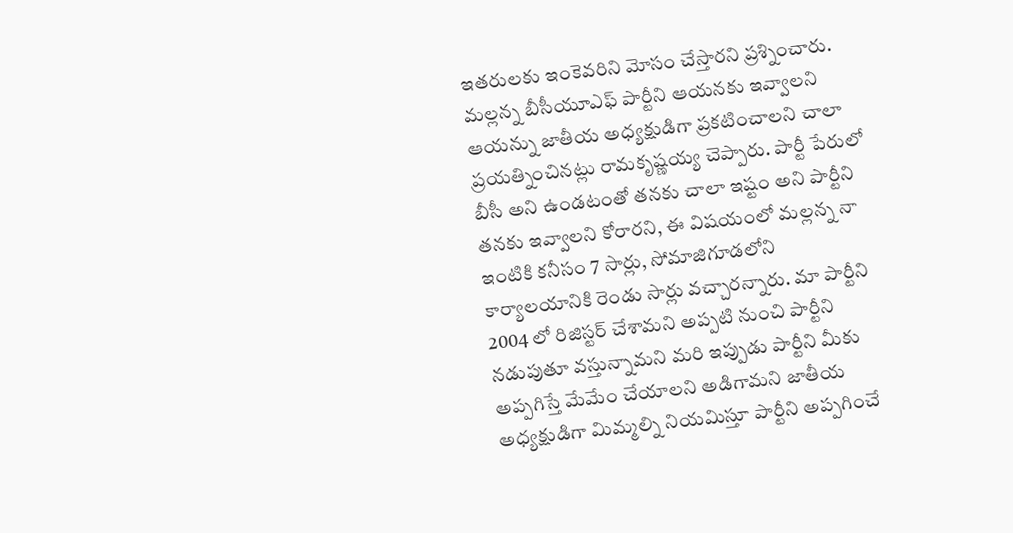ఇతరులకు ఇంకెవరిని మోసం చేస్తారని ప్రశ్నించారు. మల్లన్న బీసీయూఎఫ్ పార్టీని ఆయనకు ఇవ్వాలని ఆయన్ను జాతీయ అధ్యక్షుడిగా ప్రకటించాలని చాలా ప్రయత్నించినట్లు రామకృష్ణయ్య చెప్పారు. పార్టీ పేరులో బీసీ అని ఉండటంతో తనకు చాలా ఇష్టం అని పార్టీని తనకు ఇవ్వాలని కోరారని, ఈ విషయంలో మల్లన్న నా ఇంటికి కనీసం 7 సార్లు, సోమాజిగూడలోని కార్యాలయానికి రెండు సార్లు వచ్చారన్నారు. మా పార్టీని 2004 లో రిజిస్టర్ చేశామని అప్పటి నుంచి పార్టీని నడుపుతూ వస్తున్నామని మరి ఇప్పుడు పార్టీని మీకు అప్పగిస్తే మేమేం చేయాలని అడిగామని జాతీయ అధ్యక్షుడిగా మిమ్మల్ని నియమిస్తూ పార్టీని అప్పగించే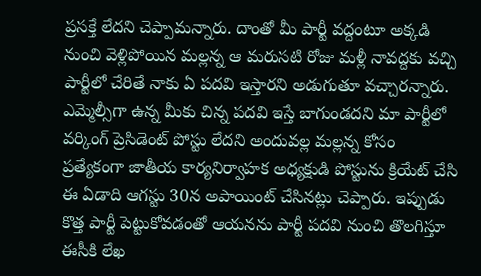ప్రసక్తే లేదని చెప్పామన్నారు. దాంతో మీ పార్టీ వద్దంటూ అక్కడి నుంచి వెళ్లిపోయిన మల్లన్న ఆ మరుసటి రోజు మళ్లీ నావద్దకు వచ్చి పార్టీలో చేరితే నాకు ఏ పదవి ఇస్తారని అడుగుతూ వచ్చారన్నారు. ఎమ్మెల్సీగా ఉన్న మీకు చిన్న పదవి ఇస్తే బాగుండదని మా పార్టీలో వర్కింగ్ ప్రెసిడెంట్ పోస్టు లేదని అందువల్ల మల్లన్న కోసం ప్రత్యేకంగా జాతీయ కార్యనిర్వాహక అధ్యక్షుడి పోస్టును క్రియేట్ చేసి ఈ ఏడాది ఆగస్టు 30న అపాయింట్ చేసినట్లు చెప్పారు. ఇప్పుడు కొత్త పార్టీ పెట్టుకోవడంతో ఆయనను పార్టీ పదవి నుంచి తొలగిస్తూ ఈసీకి లేఖ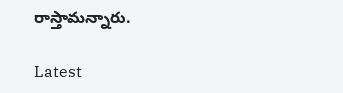రాస్తామన్నారు.

Latest